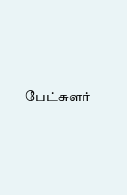பேட்சுளர்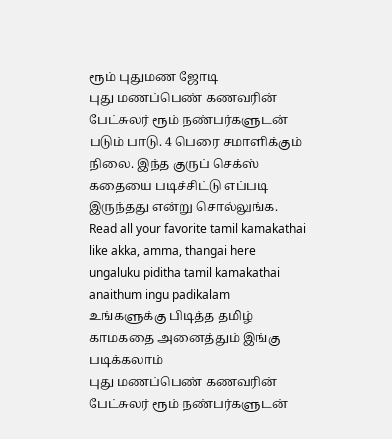ரூம் புதுமண ஜோடி
புது மணப்பெண் கணவரின் பேட்சுலர் ரூம் நண்பர்களுடன் படும் பாடு. 4 பெரை சமாளிக்கும் நிலை. இந்த குருப் செக்ஸ் கதையை படிச்சிட்டு எப்படி இருந்தது என்று சொல்லுங்க.
Read all your favorite tamil kamakathai like akka, amma, thangai here
ungaluku piditha tamil kamakathai anaithum ingu padikalam
உங்களுக்கு பிடித்த தமிழ் காமகதை அனைத்தும் இங்கு படிக்கலாம்
புது மணப்பெண் கணவரின் பேட்சுலர் ரூம் நண்பர்களுடன்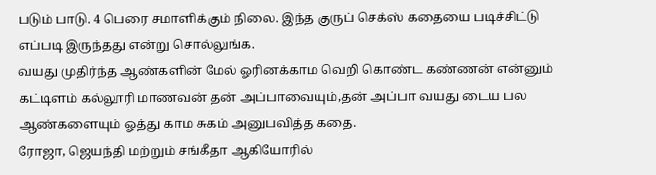படும் பாடு. 4 பெரை சமாளிக்கும் நிலை. இந்த குருப் செக்ஸ் கதையை படிச்சிட்டு எப்படி இருந்தது என்று சொல்லுங்க.
வயது முதிர்ந்த ஆண்களின் மேல் ஓரினக்காம வெறி கொண்ட கண்ணன் என்னும் கட்டிளம் கல்லூரி மாணவன் தன் அப்பாவையும்,தன் அப்பா வயது டைய பல ஆண்களையும் ஓத்து காம சுகம் அனுபவித்த கதை.
ரோஜா, ஜெயந்தி மற்றும் சங்கீதா ஆகியோரில்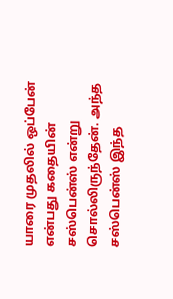யாரை முதலில் ஒப்பேன் என்பது கதையின் சஸ்பென்ஸ் என்று சொல்லிருந்தேன். அந்த சஸ்பென்ஸ் இந்த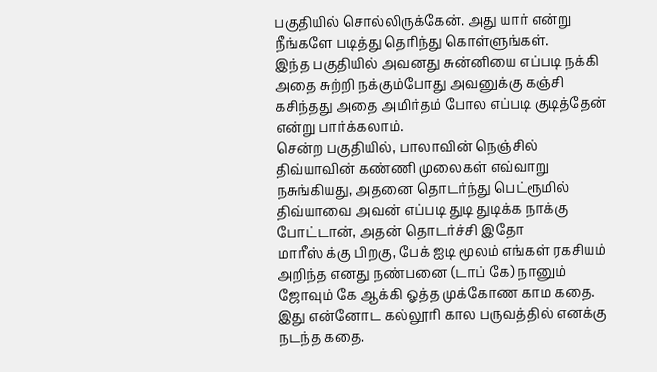பகுதியில் சொல்லிருக்கேன். அது யார் என்று நீங்களே படித்து தெரிந்து கொள்ளுங்கள்.
இந்த பகுதியில் அவனது சுன்னியை எப்படி நக்கி அதை சுற்றி நக்கும்போது அவனுக்கு கஞ்சி கசிந்தது அதை அமிர்தம் போல எப்படி குடித்தேன் என்று பார்க்கலாம்.
சென்ற பகுதியில், பாலாவின் நெஞ்சில் திவ்யாவின் கண்ணி முலைகள் எவ்வாறு நசுங்கியது, அதனை தொடர்ந்து பெட்ரூமில் திவ்யாவை அவன் எப்படி துடி துடிக்க நாக்கு போட்டான், அதன் தொடர்ச்சி இதோ
மாரீஸ் க்கு பிறகு, பேக் ஐடி மூலம் எங்கள் ரகசியம் அறிந்த எனது நண்பனை (டாப் கே) நானும் ஜோவும் கே ஆக்கி ஓத்த முக்கோண காம கதை.
இது என்னோட கல்லூரி கால பருவத்தில் எனக்கு நடந்த கதை.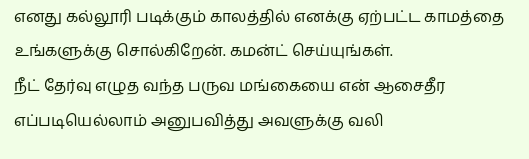எனது கல்லூரி படிக்கும் காலத்தில் எனக்கு ஏற்பட்ட காமத்தை உங்களுக்கு சொல்கிறேன். கமன்ட் செய்யுங்கள்.
நீட் தேர்வு எழுத வந்த பருவ மங்கையை என் ஆசைதீர எப்படியெல்லாம் அனுபவித்து அவளுக்கு வலி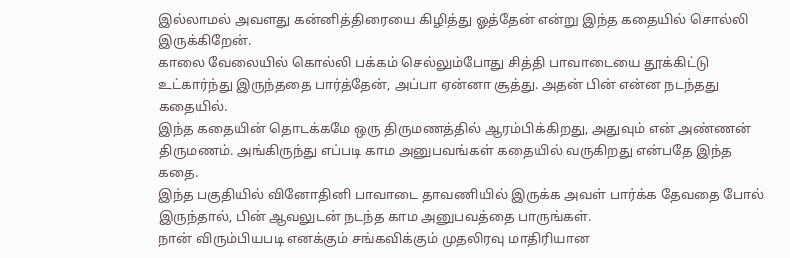இல்லாமல் அவளது கன்னித்திரையை கிழித்து ஓத்தேன் என்று இந்த கதையில் சொல்லி இருக்கிறேன்.
காலை வேலையில் கொல்லி பக்கம் செல்லும்போது சித்தி பாவாடையை தூக்கிட்டு உட்கார்ந்து இருந்ததை பார்த்தேன், அப்பா ஏன்னா சூத்து. அதன் பின் என்ன நடந்தது கதையில்.
இந்த கதையின் தொடக்கமே ஒரு திருமணத்தில் ஆரம்பிக்கிறது, அதுவும் என் அண்ணன் திருமணம். அங்கிருந்து எப்படி காம அனுபவங்கள் கதையில் வருகிறது என்பதே இந்த கதை.
இந்த பகுதியில் வினோதினி பாவாடை தாவணியில் இருக்க அவள் பார்க்க தேவதை போல் இருந்தால், பின் ஆவலுடன் நடந்த காம அனுபவத்தை பாருங்கள்.
நான் விரும்பியபடி எனக்கும் சங்கவிக்கும் முதலிரவு மாதிரியான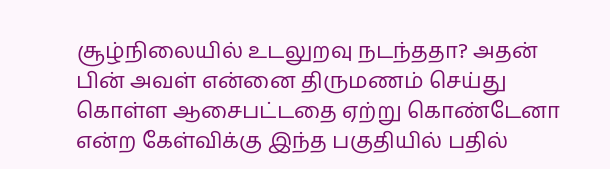சூழ்நிலையில் உடலுறவு நடந்ததா? அதன் பின் அவள் என்னை திருமணம் செய்து கொள்ள ஆசைபட்டதை ஏற்று கொண்டேனா என்ற கேள்விக்கு இந்த பகுதியில் பதில்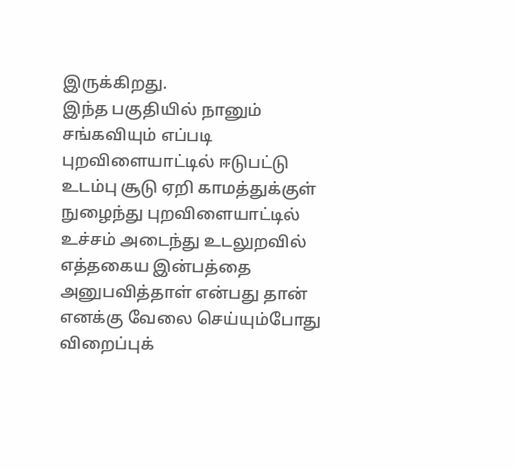இருக்கிறது.
இந்த பகுதியில் நானும் சங்கவியும் எப்படி புறவிளையாட்டில் ஈடுபட்டு உடம்பு சூடு ஏறி காமத்துக்குள் நுழைந்து புறவிளையாட்டில் உச்சம் அடைந்து உடலுறவில் எத்தகைய இன்பத்தை அனுபவித்தாள் என்பது தான்
எனக்கு வேலை செய்யும்போது விறைப்புக்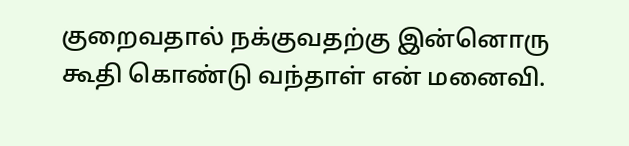குறைவதால் நக்குவதற்கு இன்னொரு கூதி கொண்டு வந்தாள் என் மனைவி.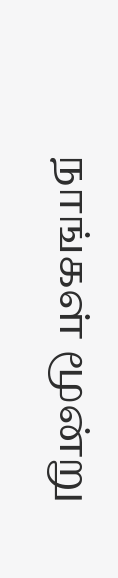நாங்கள் மூன்று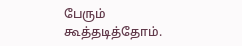பேரும் கூத்தடித்தோம்.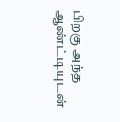பிறகு அந்த ஆண்ட்டியுடன்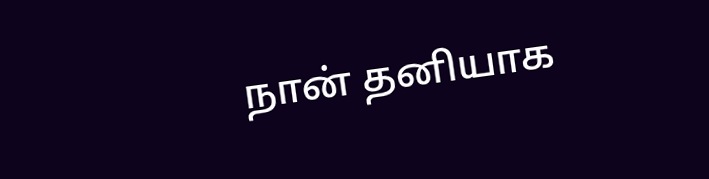நான் தனியாக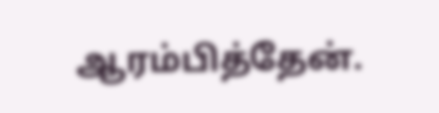ஆரம்பித்தேன்.